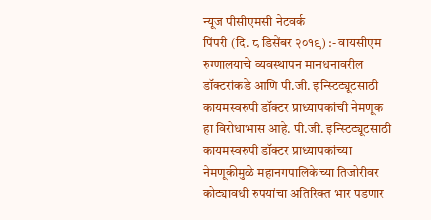न्यूज पीसीएमसी नेटवर्क
पिंपरी (दि. ८ डिसेंबर २०१९) :- वायसीएम रुग्णालयाचे व्यवस्थापन मानधनावरील डॉक्टरांकडे आणि पी.जी. इन्स्टिट्यूटसाठी कायमस्वरुपी डॉक्टर प्राध्यापकांची नेमणूक हा विरोधाभास आहे. पी.जी. इन्स्टिट्यूटसाठी कायमस्वरुपी डॉक्टर प्राध्यापकांच्या नेमणूकीमुळे महानगपालिकेच्या तिजोरीवर कोट्यावधी रुपयांचा अतिरिक्त भार पडणार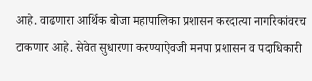आहे. वाढणारा आर्थिक बोजा महापालिका प्रशासन करदात्या नागरिकांवरच टाकणार आहे. सेवेत सुधारणा करण्याऐवजी मनपा प्रशासन व पदाधिकारी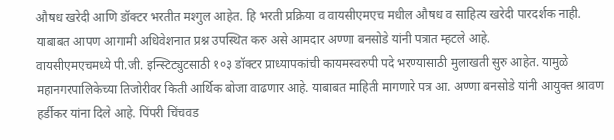औषध खरेदी आणि डॉक्टर भरतीत मश्गुल आहेत. हि भरती प्रक्रिया व वायसीएमएच मधील औषध व साहित्य खरेदी पारदर्शक नाही. याबाबत आपण आगामी अधिवेशनात प्रश्न उपस्थित करु असे आमदार अण्णा बनसोडे यांनी पत्रात म्हटले आहे.
वायसीएमएचमध्ये पी.जी. इन्स्टिट्युटसाठी १०३ डॉक्टर प्राध्यापकांची कायमस्वरुपी पदे भरण्यासाठी मुलाखती सुरु आहेत. यामुळे महानगरपालिकेच्या तिजोरीवर किती आर्थिक बोजा वाढणार आहे. याबाबत माहिती मागणारे पत्र आ. अण्णा बनसोडे यांनी आयुक्त श्रावण हर्डीकर यांना दिले आहे. पिंपरी चिंचवड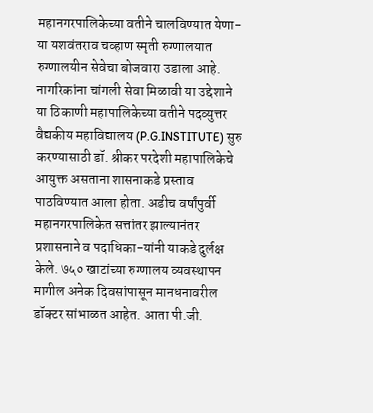महानगरपालिकेच्या वतीने चालविण्यात येणा-या यशवंतराव चव्हाण स्मृती रुग्णालयात रुग्णालयीन सेवेचा बोजवारा उडाला आहे. नागरिकांना चांगली सेवा मिळावी या उद्देशाने या ठिकाणी महापालिकेच्या वतीने पदव्युत्तर वैद्यकीय महाविद्यालय (P.G.INSTITUTE) सुरु करण्यासाठी डॉ. श्रीकर परदेशी महापालिकेचे आयुक्त असताना शासनाकडे प्रस्ताव पाठविण्यात आला होता. अडीच वर्षांपुर्वी महानगरपालिकेत सत्तांतर झाल्यानंतर प्रशासनाने व पदाधिका-यांनी याकडे दुर्लक्ष केले. ७५० खाटांच्या रुग्णालय व्यवस्थापन मागील अनेक दिवसांपासून मानधनावरील डॉक्टर सांभाळत आहेत. आता पी.जी.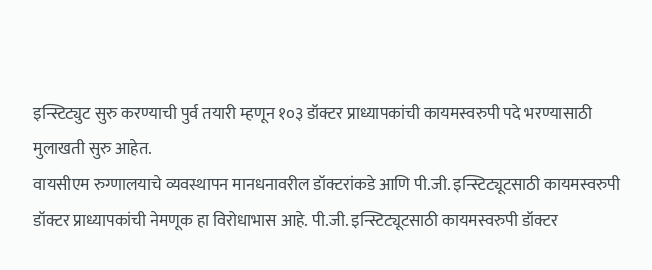इन्स्टिट्युट सुरु करण्याची पुर्व तयारी म्हणून १०३ डॉक्टर प्राध्यापकांची कायमस्वरुपी पदे भरण्यासाठी मुलाखती सुरु आहेत.
वायसीएम रुग्णालयाचे व्यवस्थापन मानधनावरील डॉक्टरांकडे आणि पी.जी. इन्स्टिट्यूटसाठी कायमस्वरुपी डॉक्टर प्राध्यापकांची नेमणूक हा विरोधाभास आहे. पी.जी. इन्स्टिट्यूटसाठी कायमस्वरुपी डॉक्टर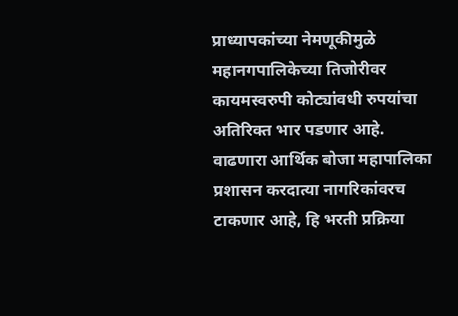प्राध्यापकांच्या नेमणूकीमुळे महानगपालिकेच्या तिजोरीवर कायमस्वरुपी कोट्यांवधी रुपयांचा अतिरिक्त भार पडणार आहे. वाढणारा आर्थिक बोजा महापालिका प्रशासन करदात्या नागरिकांवरच टाकणार आहे, हि भरती प्रक्रिया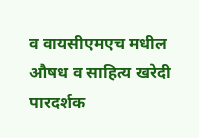व वायसीएमएच मधील औषध व साहित्य खरेदी पारदर्शक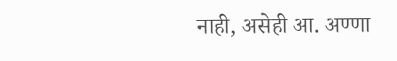नाही, असेही आ. अण्णा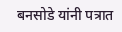बनसोडे यांनी पत्रात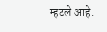म्हटले आहे.